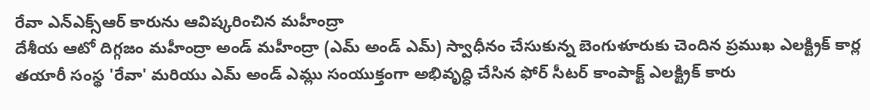రేవా ఎన్ఎక్స్ఆర్ కారును ఆవిష్కరించిన మహీంద్రా
దేశీయ ఆటో దిగ్గజం మహీంద్రా అండ్ మహీంద్రా (ఎమ్ అండ్ ఎమ్) స్వాధీనం చేసుకున్న బెంగుళూరుకు చెందిన ప్రముఖ ఎలక్ట్రిక్ కార్ల తయారీ సంస్థ 'రేవా' మరియు ఎమ్ అండ్ ఎమ్లు సంయుక్తంగా అభివృద్ధి చేసిన ఫోర్ సీటర్ కాంపాక్ట్ ఎలక్ట్రిక్ కారు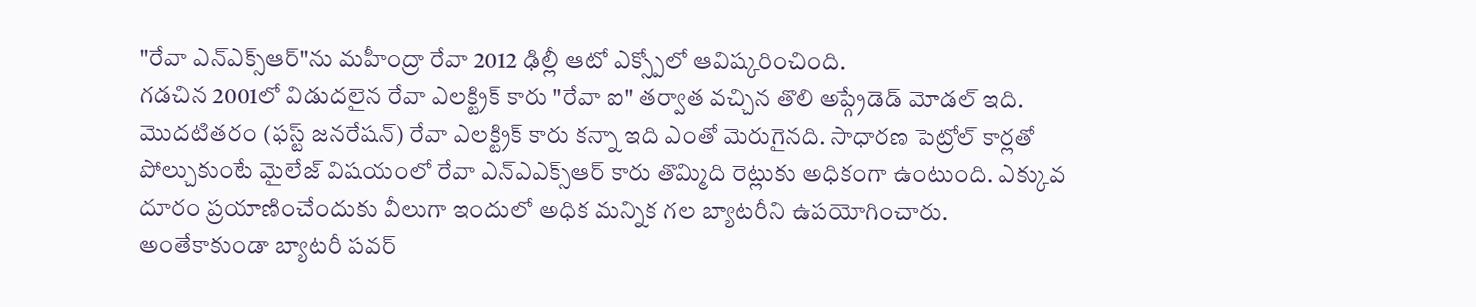"రేవా ఎన్ఎక్స్ఆర్"ను మహీంద్రా రేవా 2012 ఢిల్లీ ఆటో ఎక్స్పోలో ఆవిష్కరించింది.
గడచిన 2001లో విడుదలైన రేవా ఎలక్ట్రిక్ కారు "రేవా ఐ" తర్వాత వచ్చిన తొలి అప్గ్రేడెడ్ మోడల్ ఇది. మొదటితరం (ఫస్ట్ జనరేషన్) రేవా ఎలక్ట్రిక్ కారు కన్నా ఇది ఎంతో మెరుగైనది. సాధారణ పెట్రోల్ కార్లతో పోల్చుకుంటే మైలేజ్ విషయంలో రేవా ఎన్ఎఎక్స్ఆర్ కారు తొమ్మిది రెట్లుకు అధికంగా ఉంటుంది. ఎక్కువ దూరం ప్రయాణించేందుకు వీలుగా ఇందులో అధిక మన్నిక గల బ్యాటరీని ఉపయోగించారు.
అంతేకాకుండా బ్యాటరీ పవర్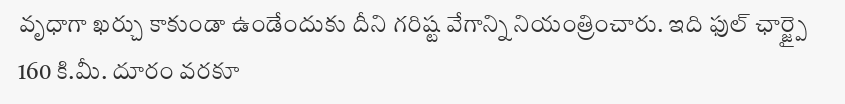వృధాగా ఖర్చు కాకుండా ఉండేందుకు దీని గరిష్ట వేగాన్ని నియంత్రించారు. ఇది ఫుల్ ఛార్జ్పై 160 కి.మీ. దూరం వరకూ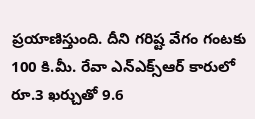ప్రయాణిస్తుంది. దీని గరిష్ట వేగం గంటకు 100 కి.మీ. రేవా ఎన్ఎక్స్ఆర్ కారులో రూ.3 ఖర్చుతో 9.6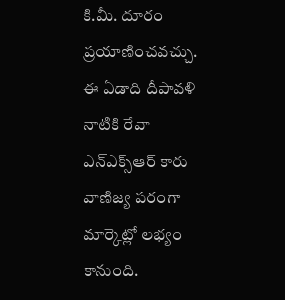కి.మీ. దూరం ప్రయాణించవచ్చు. ఈ ఏడాది దీపావళి నాటికి రేవా ఎన్ఎక్స్ఆర్ కారు వాణిజ్య పరంగా మార్కెట్లో లభ్యం కానుంది.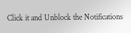Click it and Unblock the Notifications